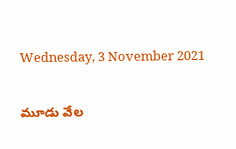Wednesday, 3 November 2021

మూడు వేల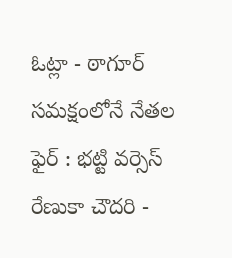ఓట్లా - ఠాగూర్‌ సమక్షంలోనే నేతల ఫైర్ : భట్టి వర్సెస్‌ రేణుకా చౌదరి -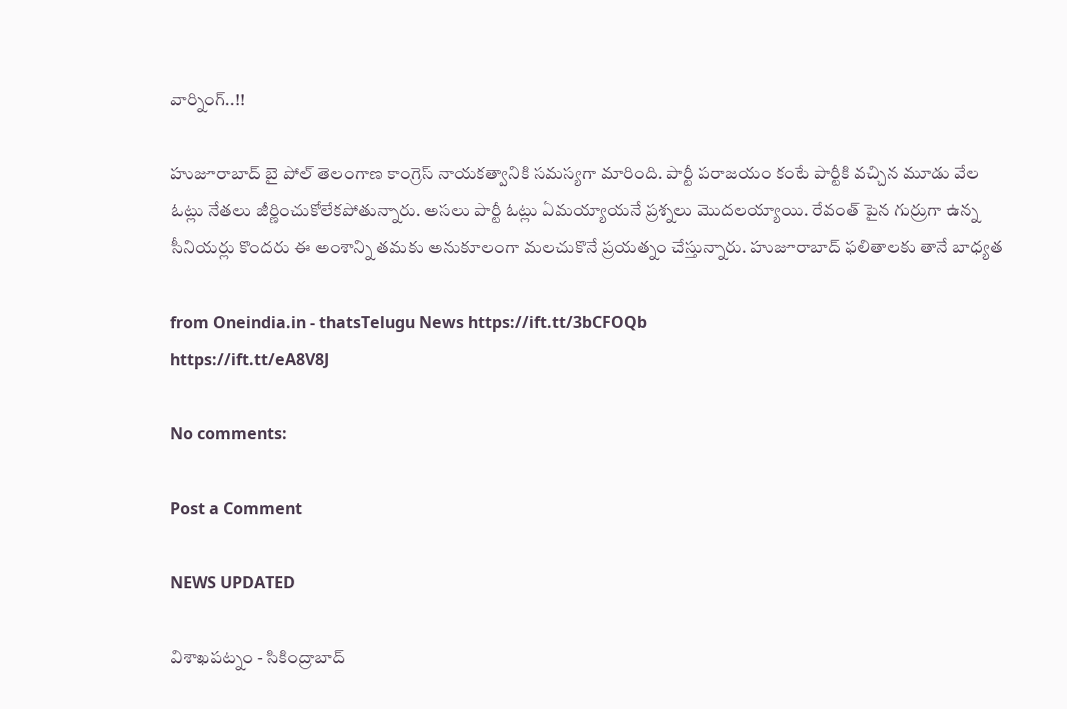వార్నింగ్..!!

హుజూరాబాద్ బై పోల్ తెలంగాణ కాంగ్రెస్ నాయకత్వానికి సమస్యగా మారింది. పార్టీ పరాజయం కంటే పార్టీకి వచ్చిన మూడు వేల ఓట్లు నేతలు జీర్ణించుకోలేకపోతున్నారు. అసలు పార్టీ ఓట్లు ఏమయ్యాయనే ప్రశ్నలు మొదలయ్యాయి. రేవంత్ పైన గుర్రుగా ఉన్న సీనియర్లు కొందరు ఈ అంశాన్ని తమకు అనుకూలంగా మలచుకొనే ప్రయత్నం చేస్తున్నారు. హుజూరాబాద్ ఫలితాలకు తానే బాధ్యత

from Oneindia.in - thatsTelugu News https://ift.tt/3bCFOQb
https://ift.tt/eA8V8J

No comments:

Post a Comment

NEWS UPDATED

విశాఖపట్నం - సికింద్రాబాద్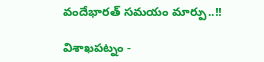వందేభారత్ సమయం మార్పు..!!

విశాఖపట్నం -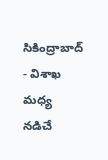సికింద్రాబాద్ - విశాఖ మధ్య నడిచే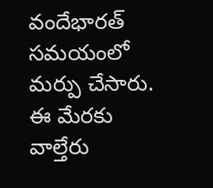వందేభారత్ సమయంలో మర్పు చేసారు. ఈ మేరకు వాల్తేరు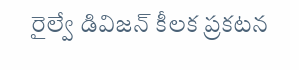రైల్వే డివిజన్ కీలక ప్రకటన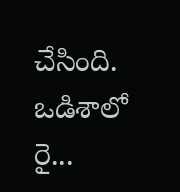చేసింది. ఒడిశాలో రై...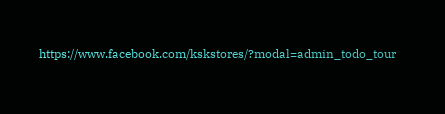https://www.facebook.com/kskstores/?modal=admin_todo_tour